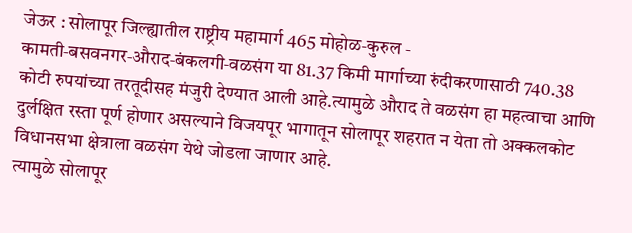जेऊर : सोलापूर जिल्ह्यातील राष्ट्रीय महामार्ग 465 मोहोळ‑कुरुल ‑ कामती‑बसवनगर‑औराद‑बंकलगी‑वळसंग या 81.37 किमी मार्गाच्या रुंदीकरणासाठी 740.38 कोटी रुपयांच्या तरतूदीसह मंजुरी देण्यात आली आहे.त्यामुळे औराद ते वळसंग हा महत्वाचा आणि दुर्लक्षित रस्ता पूर्ण होणार असल्याने विजयपूर भागातून सोलापूर शहरात न येता तो अक्कलकोट विधानसभा क्षेत्राला वळसंग येथे जोडला जाणार आहे.
त्यामुळे सोलापूर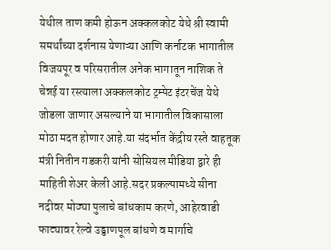येथील ताण कमी होऊन अक्कलकोट येथे श्री स्वामी समर्थांच्या दर्शनास येणाऱ्या आणि कर्नाटक भागातील विजयपूर व परिसरातील अनेक भागातून नाशिक ते चेन्नई या रस्त्याला अक्कलकोट ट्रम्पेट इंटरचेंज येथे जोडला जाणार असल्याने या भागातील विकासाला मोठा मदत होणार आहे.या संदर्भात केंद्रीय रस्ते वाहतूक मंत्री नितीन गडकरी यांनी सोसियल मीडिया द्वारे ही माहिती शेअर केली आहे.सदर प्रकल्पामध्ये सीना नदीवर मोठ्या पुलाचे बांधकाम करणे, आहेरवाडी फाट्यावर रेल्वे उड्डाणपूल बांधणे व मार्गाचे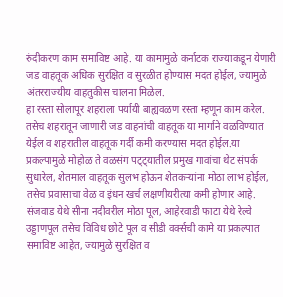रुंदीकरण काम समाविष्ट आहे. या कामामुळे कर्नाटक राज्याकडून येणारी जड वाहतूक अधिक सुरक्षित व सुरळीत होण्यास मदत होईल, ज्यामुळे अंतरराज्यीय वाहतुकीस चालना मिळेल.
हा रस्ता सोलापूर शहराला पर्यायी बाह्यवळण रस्ता म्हणून काम करेल. तसेच शहरातून जाणारी जड वाहनांची वाहतूक या मार्गाने वळविण्यात येईल व शहरातील वाहतूक गर्दी कमी करण्यास मदत होईल.या प्रकल्पामुळे मोहोळ ते वळसंग पट्ट्यातील प्रमुख गावांचा थेट संपर्क सुधारेल, शेतमाल वाहतूक सुलभ होऊन शेतकऱ्यांना मोठा लाभ होईल, तसेच प्रवासाचा वेळ व इंधन खर्च लक्षणीयरीत्या कमी होणार आहे.
संजवाड येथे सीना नदीवरील मोठा पूल, आहेरवाडी फाटा येथे रेल्वे उड्डाणपूल तसेच विविध छोटे पूल व सीडी वर्क्सची कामे या प्रकल्पात समाविष्ट आहेत, ज्यामुळे सुरक्षित व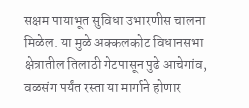सक्षम पायाभूत सुविधा उभारणीस चालना मिळेल. या मुळे अक्कलकोट विधानसभा क्षेत्रातील तिलाठी गेटपासून पुढे आचेगांव, वळसंग पर्यंत रस्ता या मार्गाने होणार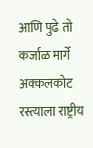आणि पुढे तो कर्जाळ मार्गे अक्कलकोट रस्त्याला राष्ट्रीय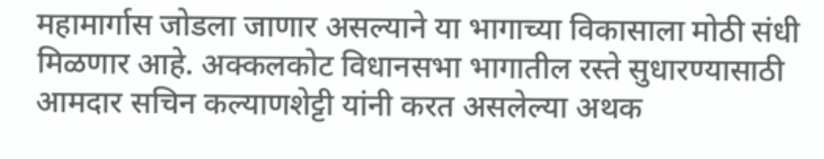महामार्गास जोडला जाणार असल्याने या भागाच्या विकासाला मोठी संधी मिळणार आहे. अक्कलकोट विधानसभा भागातील रस्ते सुधारण्यासाठी आमदार सचिन कल्याणशेट्टी यांनी करत असलेल्या अथक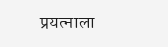प्रयत्नाला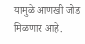यामुळे आणखी जोड मिळणार आहे.